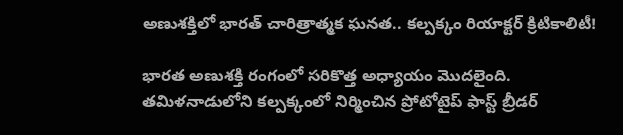అణుశక్తిలో భారత్ చారిత్రాత్మక ఘనత.. కల్పక్కం రియాక్టర్ క్రిటికాలిటీ!

భారత అణుశక్తి రంగంలో సరికొత్త అధ్యాయం మొదలైంది. తమిళనాడులోని కల్పక్కంలో నిర్మించిన ప్రోటోటైప్ ఫాస్ట్ బ్రీడర్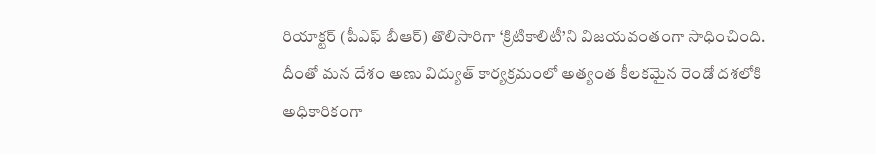రియాక్టర్ (పీఎఫ్ బీఆర్) తొలిసారిగా ‘క్రిటికాలిటీ’ని విజయవంతంగా సాధించింది. దీంతో మన దేశం అణు విద్యుత్ కార్యక్రమంలో అత్యంత కీలకమైన రెండో దశలోకి అధికారికంగా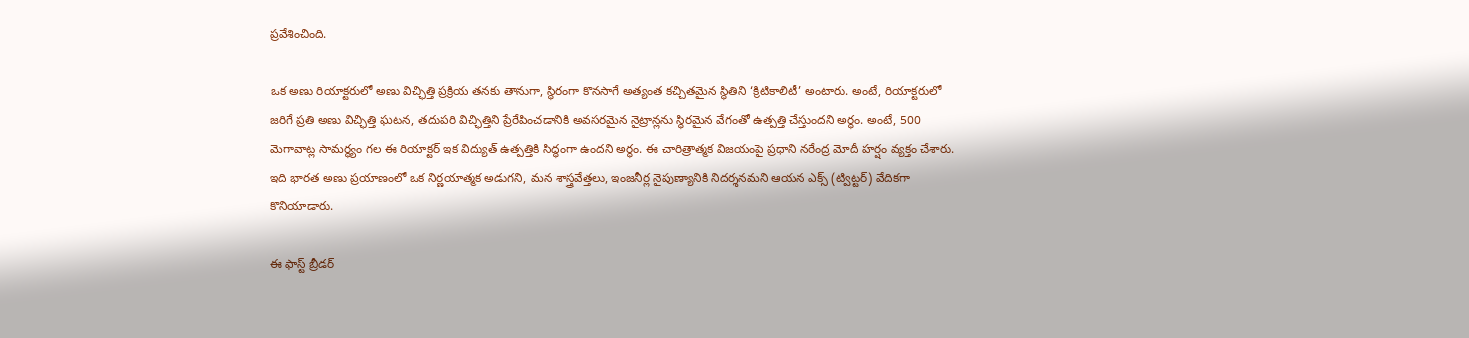ప్రవేశించింది.

ఒక అణు రియాక్టరులో అణు విచ్ఛిత్తి ప్రక్రియ తనకు తానుగా, స్థిరంగా కొనసాగే అత్యంత కచ్చితమైన స్థితిని ‘క్రిటికాలిటీ’ అంటారు. అంటే, రియాక్టరులో జరిగే ప్రతి అణు విచ్ఛిత్తి ఘటన, తదుపరి విచ్ఛిత్తిని ప్రేరేపించడానికి అవసరమైన నైట్రాన్లను స్థిరమైన వేగంతో ఉత్పత్తి చేస్తుందని అర్థం. అంటే, 500 మెగావాట్ల సామర్థ్యం గల ఈ రియాక్టర్ ఇక విద్యుత్ ఉత్పత్తికి సిద్ధంగా ఉందని అర్థం. ఈ చారిత్రాత్మక విజయంపై ప్రధాని నరేంద్ర మోదీ హర్షం వ్యక్తం చేశారు. ఇది భారత అణు ప్రయాణంలో ఒక నిర్ణయాత్మక అడుగని, మన శాస్త్రవేత్తలు, ఇంజనీర్ల నైపుణ్యానికి నిదర్శనమని ఆయన ఎక్స్ (ట్విట్టర్) వేదికగా కొనియాడారు.

ఈ ఫాస్ట్ బ్రీడర్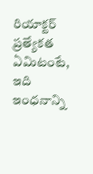రియాక్టర్ ప్రత్యేకత ఏమిటంటే, ఇది ఇంధనాన్ని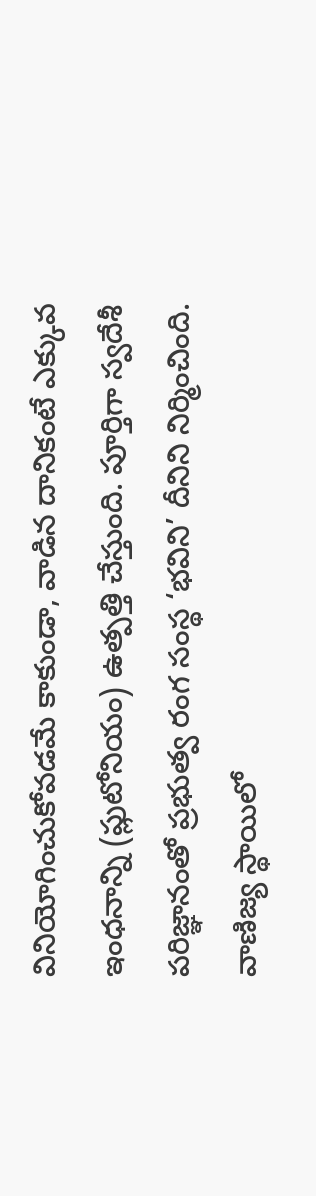వినియోగించుకోవడమే కాకుండా, వాడిన దానికంటే ఎక్కువ ఇంధనాన్ని (ప్లుటోనియం) ఉత్పత్తి చేస్తుంది. పూర్తిగా స్వదేశీ పరిజ్ఞానంతో ప్రభుత్వ రంగ సంస్థ ‘భవిని’ దీనిని నిర్మించింది. వాణిజ్య స్థాయిలో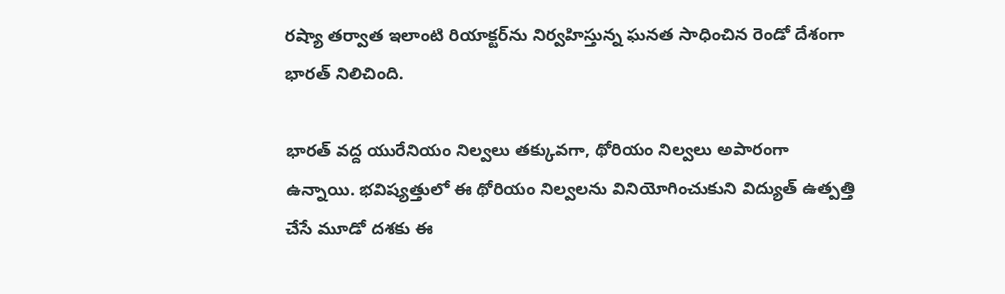రష్యా తర్వాత ఇలాంటి రియాక్టర్‌ను నిర్వహిస్తున్న ఘనత సాధించిన రెండో దేశంగా భారత్ నిలిచింది.

భారత్ వద్ద యురేనియం నిల్వలు తక్కువగా, థోరియం నిల్వలు అపారంగా ఉన్నాయి. భవిష్యత్తులో ఈ థోరియం నిల్వలను వినియోగించుకుని విద్యుత్ ఉత్పత్తి చేసే మూడో దశకు ఈ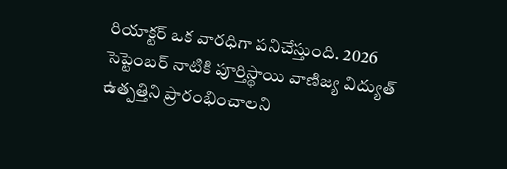రియాక్టర్ ఒక వారధిగా పనిచేస్తుంది. 2026 సెప్టెంబర్ నాటికి పూర్తిస్థాయి వాణిజ్య విద్యుత్ ఉత్పత్తిని ప్రారంభించాలని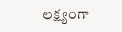లక్ష్యంగా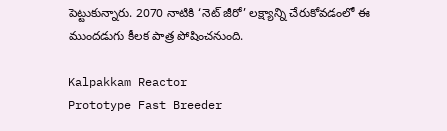పెట్టుకున్నారు. 2070 నాటికి ‘నెట్ జీరో’ లక్ష్యాన్ని చేరుకోవడంలో ఈ ముందడుగు కీలక పాత్ర పోషించనుంది.

Kalpakkam Reactor
Prototype Fast Breeder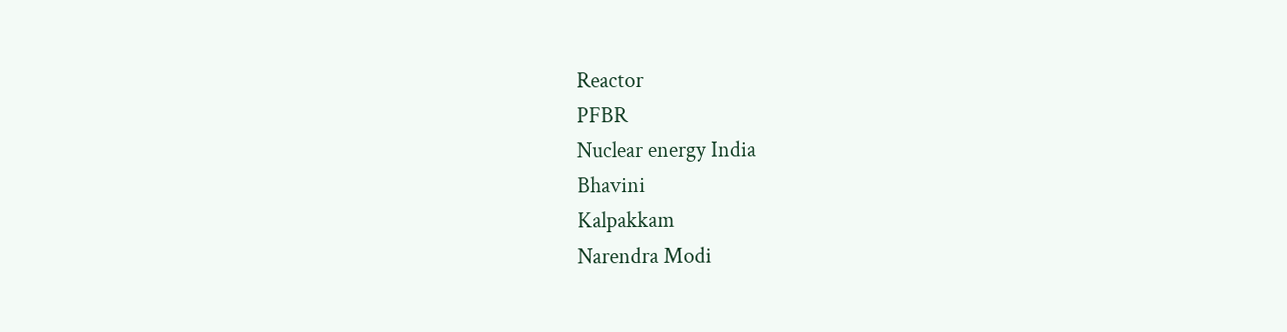Reactor
PFBR
Nuclear energy India
Bhavini
Kalpakkam
Narendra Modi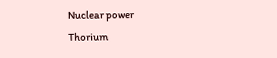Nuclear power
Thorium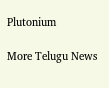Plutonium

More Telugu News